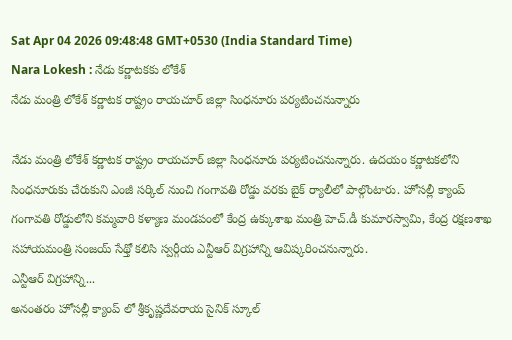Sat Apr 04 2026 09:48:48 GMT+0530 (India Standard Time)
Nara Lokesh : నేడు కర్ణాటకకు లోకేశ్
నేడు మంత్రి లోకేశ్ కర్ణాటక రాష్ట్రం రాయచూర్ జిల్లా సింధనూరు పర్యటించనున్నారు

నేడు మంత్రి లోకేశ్ కర్ణాటక రాష్ట్రం రాయచూర్ జిల్లా సింధనూరు పర్యటించనున్నారు. ఉదయం కర్ణాటకలోని సింధనూరుకు చేరుకుని ఎంజీ సర్కిల్ నుంచి గంగావతి రోడ్డు వరకు బైక్ ర్యాలీలో పాల్గొంటారు. హోసల్లీ క్యాంప్ గంగావతి రోడ్డులోని కమ్మవారి కళ్యాణ మండపంలో కేంద్ర ఉక్కుశాఖ మంత్రి హెచ్.డీ కుమారస్వామి, కేంద్ర రక్షణశాఖ సహాయమంత్రి సంజయ్ సేథ్తో కలిసి స్వర్గీయ ఎన్టీఆర్ విగ్రహాన్ని ఆవిష్కరించనున్నారు.
ఎన్టీఆర్ విగ్రహాన్ని...
అనంతరం హోసల్లీ క్యాంప్ లో శ్రీకృష్ణదేవరాయ సైనిక్ స్కూల్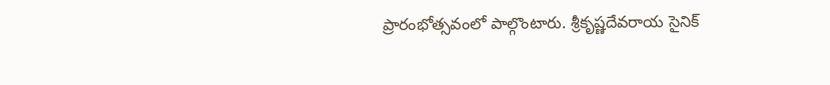ప్రారంభోత్సవంలో పాల్గొంటారు. శ్రీకృష్ణదేవరాయ సైనిక్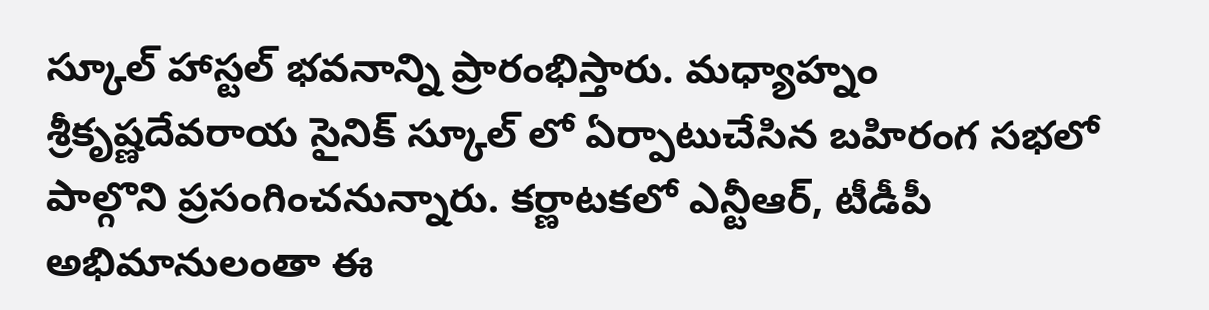స్కూల్ హాస్టల్ భవనాన్ని ప్రారంభిస్తారు. మధ్యాహ్నం శ్రీకృష్ణదేవరాయ సైనిక్ స్కూల్ లో ఏర్పాటుచేసిన బహిరంగ సభలో పాల్గొని ప్రసంగించనున్నారు. కర్ణాటకలో ఎన్టీఆర్, టీడీపీ అభిమానులంతా ఈ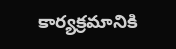కార్యక్రమానికి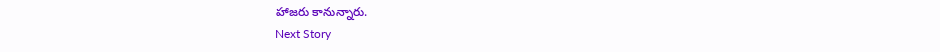హాజరు కానున్నారు.
Next Story